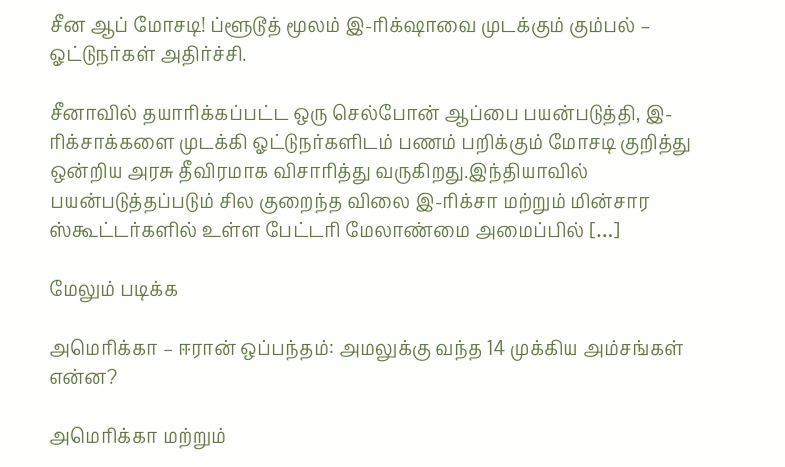சீன ஆப் மோசடி! ப்ளூடூத் மூலம் இ-ரிக்‌ஷாவை முடக்கும் கும்பல் – ஓட்டுநர்கள் அதிர்ச்சி.

சீனாவில் தயாரிக்கப்பட்ட ஒரு செல்போன் ஆப்பை பயன்படுத்தி, இ-ரிக்சாக்களை முடக்கி ஓட்டுநர்களிடம் பணம் பறிக்கும் மோசடி குறித்து ஒன்றிய அரசு தீவிரமாக விசாரித்து வருகிறது.இந்தியாவில் பயன்படுத்தப்படும் சில குறைந்த விலை இ-ரிக்சா மற்றும் மின்சார ஸ்கூட்டர்களில் உள்ள பேட்டரி மேலாண்மை அமைப்பில் […]

மேலும் படிக்க

அமெரிக்கா – ஈரான் ஒப்பந்தம்: அமலுக்கு வந்த 14 முக்கிய அம்சங்கள் என்ன?

அமெரிக்கா மற்றும்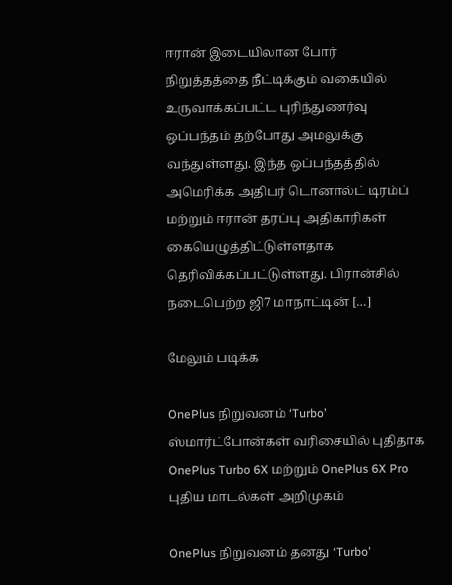ஈரான் இடையிலான போர் நிறுத்தத்தை நீட்டிக்கும் வகையில் உருவாக்கப்பட்ட புரிந்துணர்வு ஒப்பந்தம் தற்போது அமலுக்கு வந்துள்ளது. இந்த ஒப்பந்தத்தில் அமெரிக்க அதிபர் டொனால்ட் டிரம்ப் மற்றும் ஈரான் தரப்பு அதிகாரிகள் கையெழுத்திட்டுள்ளதாக தெரிவிக்கப்பட்டுள்ளது. பிரான்சில் நடைபெற்ற ஜி7 மாநாட்டின் […]

மேலும் படிக்க

OnePlus நிறுவனம் ‘Turbo’ ஸ்மார்ட்போன்கள் வரிசையில் புதிதாக OnePlus Turbo 6X மற்றும் OnePlus 6X Pro புதிய மாடல்கள் அறிமுகம்

OnePlus நிறுவனம் தனது ‘Turbo’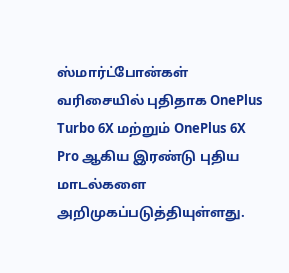ஸ்மார்ட்போன்கள் வரிசையில் புதிதாக OnePlus Turbo 6X மற்றும் OnePlus 6X Pro ஆகிய இரண்டு புதிய மாடல்களை அறிமுகப்படுத்தியுள்ளது.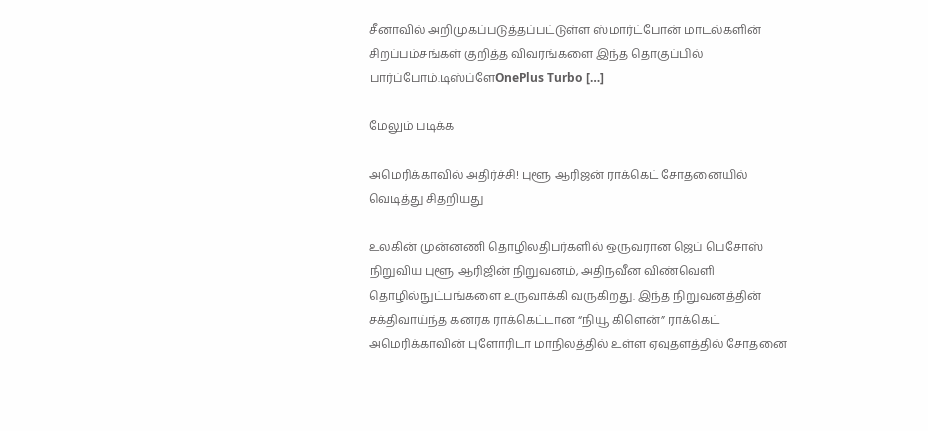சீனாவில் அறிமுகப்படுத்தப்பட்டுள்ள ஸ்மார்ட்போன் மாடல்களின் சிறப்பம்சங்கள் குறித்த விவரங்களை இந்த தொகுப்பில் பார்ப்போம்.டிஸ்ப்ளேOnePlus Turbo […]

மேலும் படிக்க

அமெரிக்காவில் அதிர்ச்சி! புளூ ஆரிஜன் ராக்கெட் சோதனையில் வெடித்து சிதறியது

உலகின் முன்னணி தொழிலதிபர்களில் ஒருவரான ஜெப் பெசோஸ் நிறுவிய புளூ ஆரிஜின் நிறுவனம், அதிநவீன விண்வெளி தொழில்நுட்பங்களை உருவாக்கி வருகிறது. இந்த நிறுவனத்தின் சக்திவாய்ந்த கனரக ராக்கெட்டான “நியூ கிளென்” ராக்கெட் அமெரிக்காவின் புளோரிடா மாநிலத்தில் உள்ள ஏவுதளத்தில் சோதனை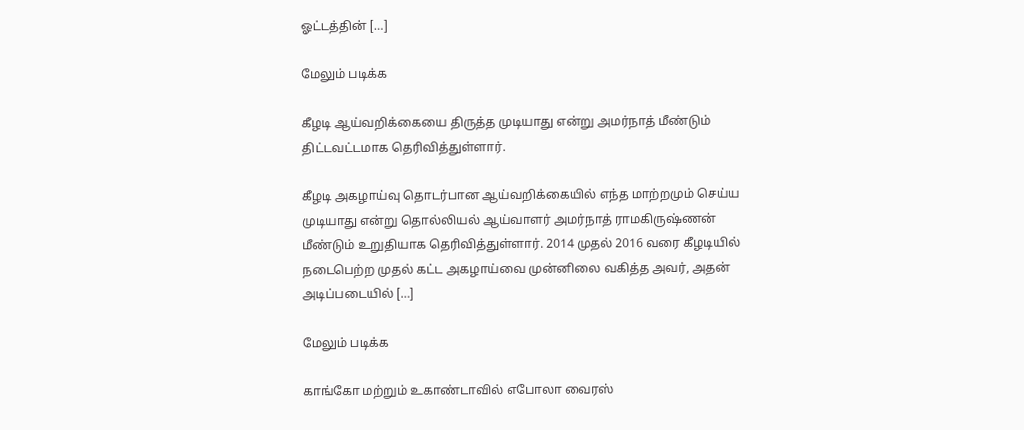ஓட்டத்தின் […]

மேலும் படிக்க

கீழடி ஆய்வறிக்கையை திருத்த முடியாது என்று அமர்நாத் மீண்டும் திட்டவட்டமாக தெரிவித்துள்ளார்.

கீழடி அகழாய்வு தொடர்பான ஆய்வறிக்கையில் எந்த மாற்றமும் செய்ய முடியாது என்று தொல்லியல் ஆய்வாளர் அமர்நாத் ராமகிருஷ்ணன் மீண்டும் உறுதியாக தெரிவித்துள்ளார். 2014 முதல் 2016 வரை கீழடியில் நடைபெற்ற முதல் கட்ட அகழாய்வை முன்னிலை வகித்த அவர், அதன் அடிப்படையில் […]

மேலும் படிக்க

காங்கோ மற்றும் உகாண்டாவில் எபோலா வைரஸ்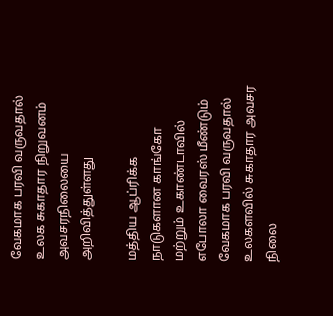வேகமாக பரவி வருவதால் உலக சுகாதார நிறுவனம் அவசரநிலையை அறிவித்துள்ளது

மத்திய ஆப்ரிக்க நாடுகளான காங்கோ மற்றும் உகாண்டாவில் எபோலா வைரஸ் மீண்டும் வேகமாக பரவி வருவதால் உலகளவில் சுகாதார அவசர நிலை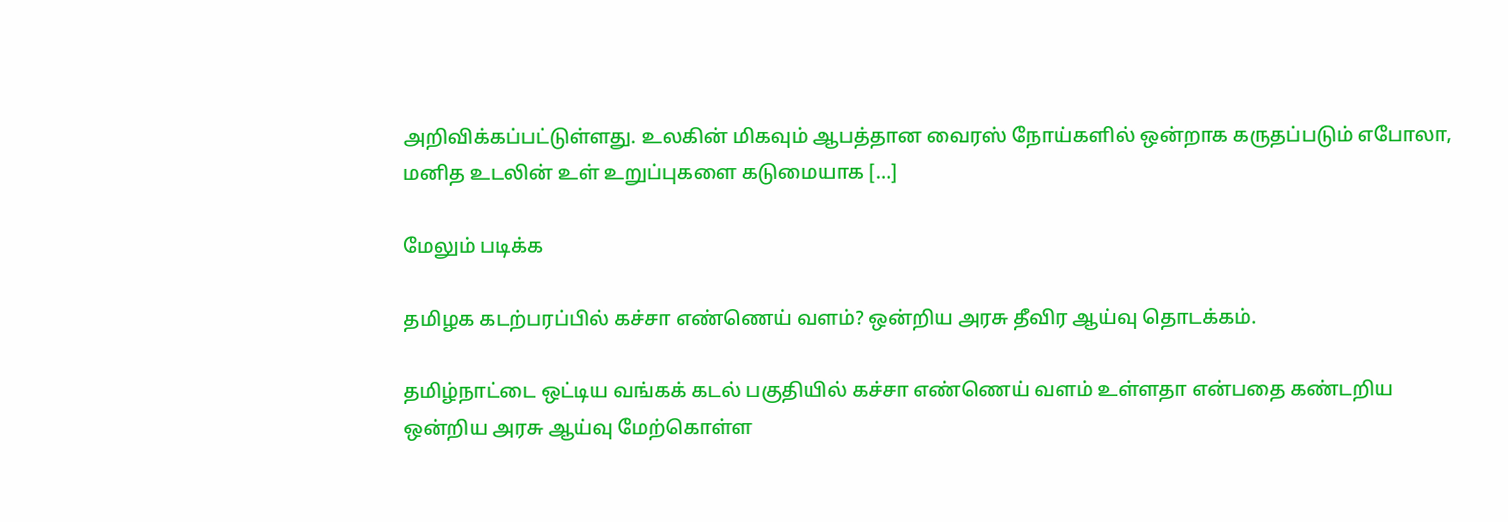அறிவிக்கப்பட்டுள்ளது. உலகின் மிகவும் ஆபத்தான வைரஸ் நோய்களில் ஒன்றாக கருதப்படும் எபோலா, மனித உடலின் உள் உறுப்புகளை கடுமையாக […]

மேலும் படிக்க

தமிழக கடற்பரப்பில் கச்சா எண்ணெய் வளம்? ஒன்றிய அரசு தீவிர ஆய்வு தொடக்கம்.

தமிழ்நாட்டை ஒட்டிய வங்கக் கடல் பகுதியில் கச்சா எண்ணெய் வளம் உள்ளதா என்பதை கண்டறிய ஒன்றிய அரசு ஆய்வு மேற்கொள்ள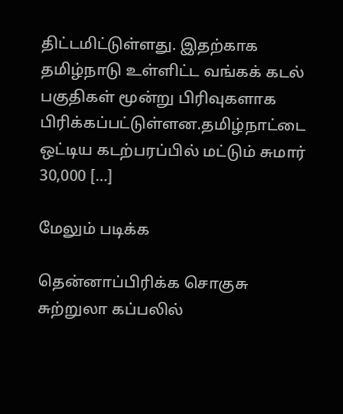திட்டமிட்டுள்ளது. இதற்காக தமிழ்நாடு உள்ளிட்ட வங்கக் கடல் பகுதிகள் மூன்று பிரிவுகளாக பிரிக்கப்பட்டுள்ளன.தமிழ்நாட்டை ஒட்டிய கடற்பரப்பில் மட்டும் சுமார் 30,000 […]

மேலும் படிக்க

தென்னாப்பிரிக்க சொகுசு சுற்றுலா கப்பலில்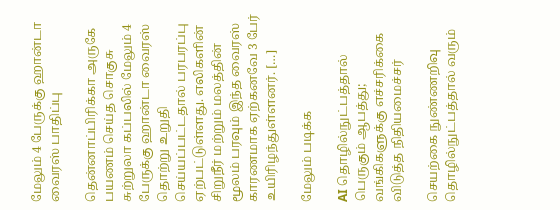மேலும் 4 பேருக்கு ஹான்டா வைரஸ் பாதிப்பு

தென்னாப்பிரிக்கா அருகே பயணம் செய்த சொகுசு சுற்றுலா கப்பலில் மேலும் 4 பேருக்கு ஹான்டா வைரஸ் தொற்று உறுதி செய்யப்பட்டதால் பரபரப்பு ஏற்பட்டுள்ளது. எலிகளின் சிறுநீர் மற்றும் மலத்தின் மூலம் பரவும் இந்த வைரஸ் காரணமாக ஏற்கனவே 3 பேர் உயிரிழந்துள்ளனர். […]

மேலும் படிக்க

AI தொழில்நுட்பத்தால் பெருகும் ஆபத்து; வங்கிகளுக்கு எச்சரிக்கை விடுத்த நிதியமைச்சர்

செயற்கை நுண்ணறிவு தொழில்நுட்பத்தால் வரும்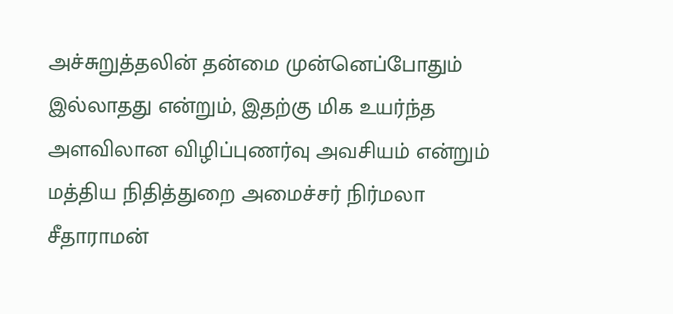அச்சுறுத்தலின் தன்மை முன்னெப்போதும் இல்லாதது என்றும், இதற்கு மிக உயர்ந்த அளவிலான விழிப்புணர்வு அவசியம் என்றும் மத்திய நிதித்துறை அமைச்சர் நிர்மலா சீதாராமன்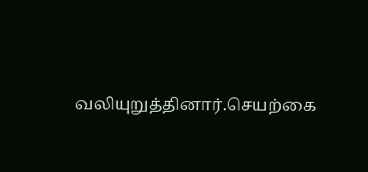வலியுறுத்தினார்.செயற்கை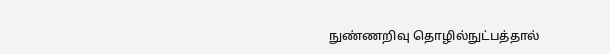நுண்ணறிவு தொழில்நுட்பத்தால்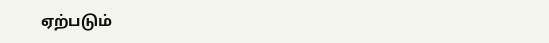ஏற்படும்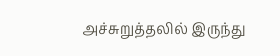அச்சுறுத்தலில் இருந்து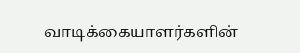வாடிக்கையாளர்களின்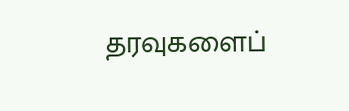தரவுகளைப்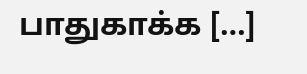பாதுகாக்க […]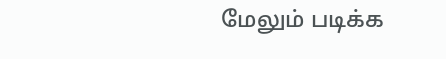மேலும் படிக்க